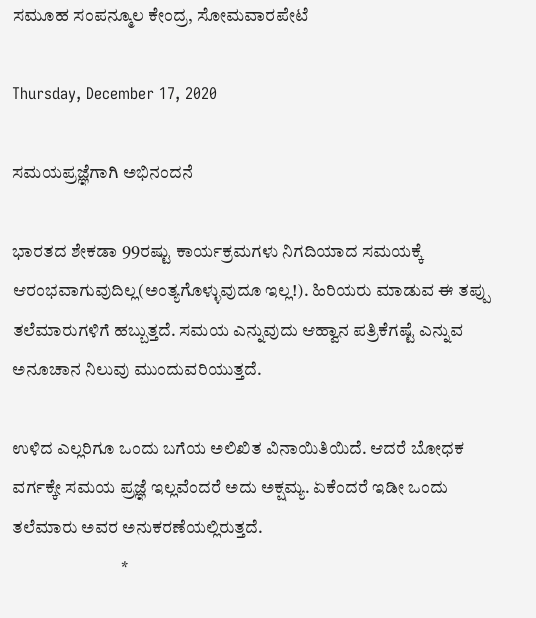ಸಮೂಹ ಸಂಪನ್ಮೂಲ ಕೇಂದ್ರ, ಸೋಮವಾರಪೇಟೆ

Thursday, December 17, 2020

ಸಮಯಪ್ರಜ್ಞೆಗಾಗಿ ಅಭಿನಂದನೆ

ಭಾರತದ ಶೇಕಡಾ 99ರಷ್ಟು ಕಾರ್ಯಕ್ರಮಗಳು ನಿಗದಿಯಾದ ಸಮಯಕ್ಕೆ ಆರಂಭವಾಗುವುದಿಲ್ಲ(ಅಂತ್ಯಗೊಳ್ಳುವುದೂ ಇಲ್ಲ!). ಹಿರಿಯರು ಮಾಡುವ ಈ ತಪ್ಪು ತಲೆಮಾರುಗಳಿಗೆ ಹಬ್ಬುತ್ತದೆ. ಸಮಯ ಎನ್ನುವುದು ಆಹ್ವಾನ ಪತ್ರಿಕೆಗಷ್ಟೆ ಎನ್ನುವ ಅನೂಚಾನ ನಿಲುವು ಮುಂದುವರಿಯುತ್ತದೆ.

ಉಳಿದ ಎಲ್ಲರಿಗೂ ಒಂದು ಬಗೆಯ ಅಲಿಖಿತ ವಿನಾಯಿತಿಯಿದೆ. ಆದರೆ ಬೋಧಕ ವರ್ಗಕ್ಕೇ ಸಮಯ ಪ್ರಜ್ಞೆ ಇಲ್ಲವೆಂದರೆ ಅದು ಅಕ್ಷಮ್ಯ. ಏಕೆಂದರೆ ಇಡೀ ಒಂದು ತಲೆಮಾರು ಅವರ ಅನುಕರಣೆಯಲ್ಲಿರುತ್ತದೆ.
                               *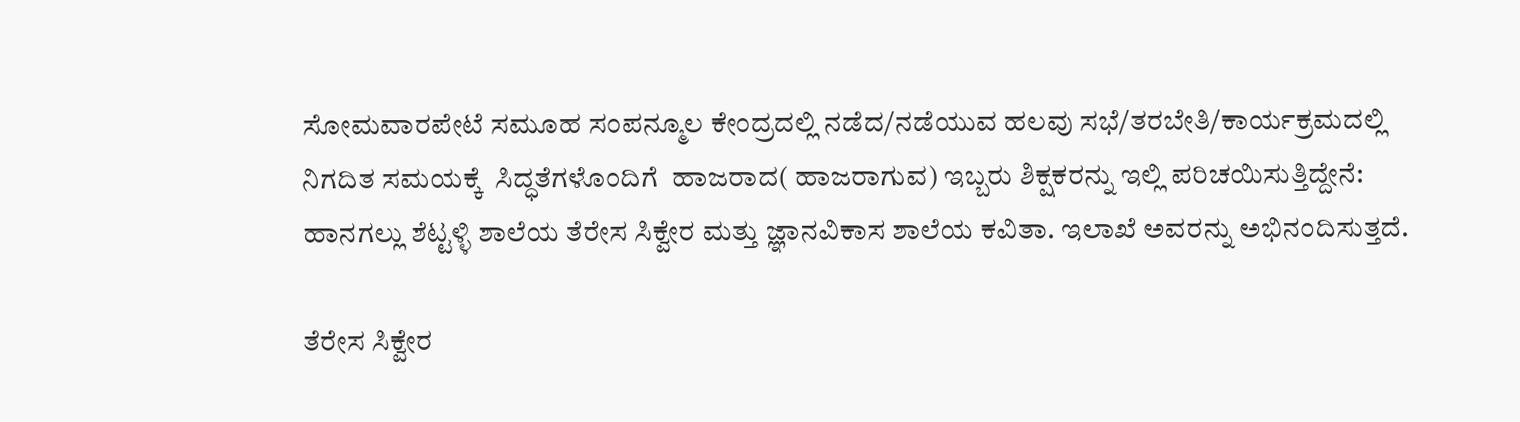ಸೋಮವಾರಪೇಟೆ ಸಮೂಹ ಸಂಪನ್ಮೂಲ ಕೇಂದ್ರದಲ್ಲಿ ನಡೆದ/ನಡೆಯುವ ಹಲವು ಸಭೆ/ತರಬೇತಿ/ಕಾರ್ಯಕ್ರಮದಲ್ಲಿ ನಿಗದಿತ ಸಮಯಕ್ಕೆ  ಸಿದ್ಧತೆಗಳೊಂದಿಗೆ  ಹಾಜರಾದ( ಹಾಜರಾಗುವ) ಇಬ್ಬರು ಶಿಕ್ಷಕರನ್ನು ಇಲ್ಲಿ ಪರಿಚಯಿಸುತ್ತಿದ್ದೇನೆ: ಹಾನಗಲ್ಲು ಶೆಟ್ಟಳ್ಳಿ ಶಾಲೆಯ ತೆರೇಸ ಸಿಕ್ವೇರ ಮತ್ತು ಜ್ಞಾನವಿಕಾಸ ಶಾಲೆಯ ಕವಿತಾ. ಇಲಾಖೆ ಅವರನ್ನು ಅಭಿನಂದಿಸುತ್ತದೆ.

ತೆರೇಸ ಸಿಕ್ವೇರ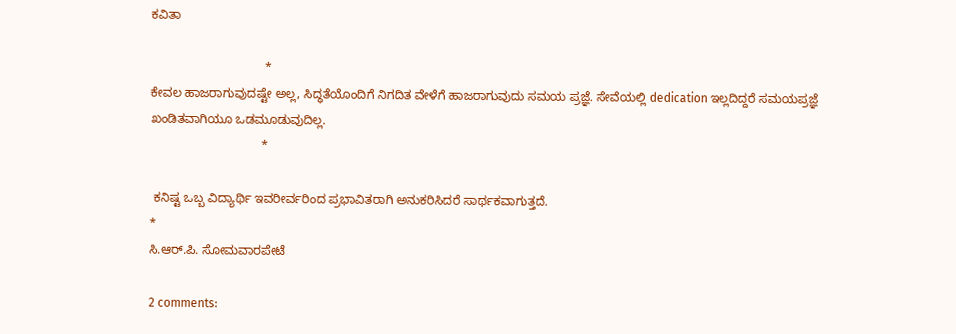ಕವಿತಾ

                                 *
ಕೇವಲ ಹಾಜರಾಗುವುದಷ್ಟೇ ಅಲ್ಲ, ಸಿದ್ಧತೆಯೊಂದಿಗೆ ನಿಗದಿತ ವೇಳೆಗೆ ಹಾಜರಾಗುವುದು ಸಮಯ ಪ್ರಜ್ಞೆ. ಸೇವೆಯಲ್ಲಿ dedication ಇಲ್ಲದಿದ್ದರೆ ಸಮಯಪ್ರಜ್ಞೆ ಖಂಡಿತವಾಗಿಯೂ ಒಡಮೂಡುವುದಿಲ್ಲ.
                                *

 ಕನಿಷ್ಟ ಒಬ್ಬ ವಿದ್ಯಾರ್ಥಿ ಇವರೀರ್ವರಿಂದ ಪ್ರಭಾವಿತರಾಗಿ ಅನುಕರಿಸಿದರೆ ಸಾರ್ಥಕವಾಗುತ್ತದೆ.
*
ಸಿ.ಆರ್.ಪಿ. ಸೋಮವಾರಪೇಟೆ

2 comments: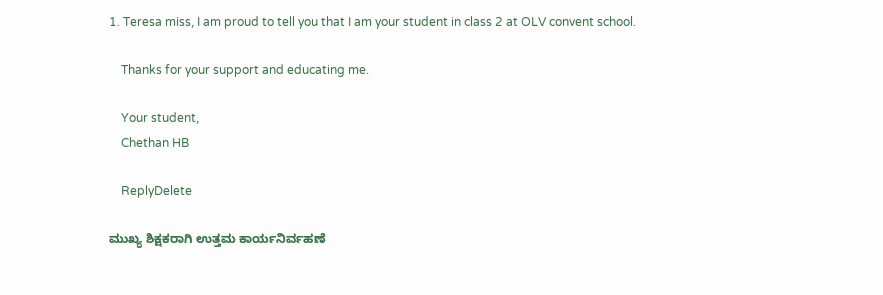1. Teresa miss, I am proud to tell you that I am your student in class 2 at OLV convent school.

    Thanks for your support and educating me.

    Your student,
    Chethan HB

    ReplyDelete

ಮುಖ್ಯ ಶಿಕ್ಷಕರಾಗಿ ಉತ್ತಮ ಕಾರ್ಯನಿರ್ವಹಣೆ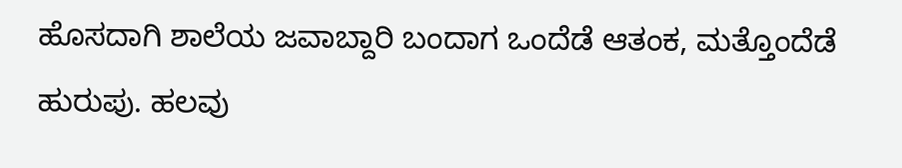ಹೊಸದಾಗಿ ಶಾಲೆಯ ಜವಾಬ್ದಾರಿ ಬಂದಾಗ ಒಂದೆಡೆ ಆತಂಕ, ಮತ್ತೊಂದೆಡೆ ಹುರುಪು. ಹಲವು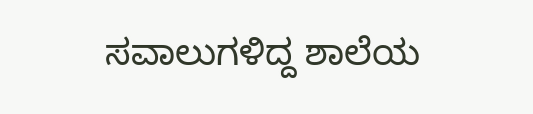ಸವಾಲುಗಳಿದ್ದ ಶಾಲೆಯ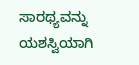ಸಾರಥ್ಯವನ್ನು ಯಶಸ್ವಿಯಾಗಿ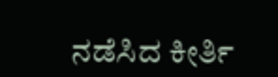ನಡೆಸಿದ ಕೀರ್ತಿ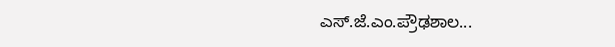ಎಸ್.ಜೆ.ಎಂ.ಪ್ರೌಢಶಾಲ...